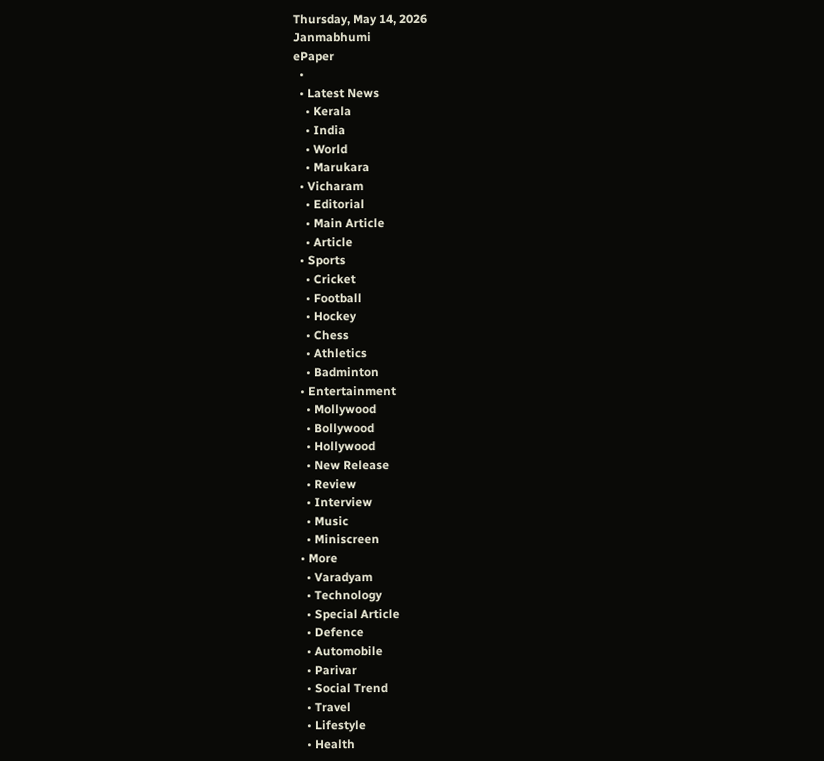Thursday, May 14, 2026
Janmabhumi
ePaper
  •
  • Latest News
    • Kerala
    • India
    • World
    • Marukara
  • Vicharam
    • Editorial
    • Main Article
    • Article
  • Sports
    • Cricket
    • Football
    • Hockey
    • Chess
    • Athletics
    • Badminton
  • Entertainment
    • Mollywood
    • Bollywood
    • Hollywood
    • New Release
    • Review
    • Interview
    • Music
    • Miniscreen
  • More
    • Varadyam
    • Technology
    • Special Article
    • Defence
    • Automobile
    • Parivar
    • Social Trend
    • Travel
    • Lifestyle
    • Health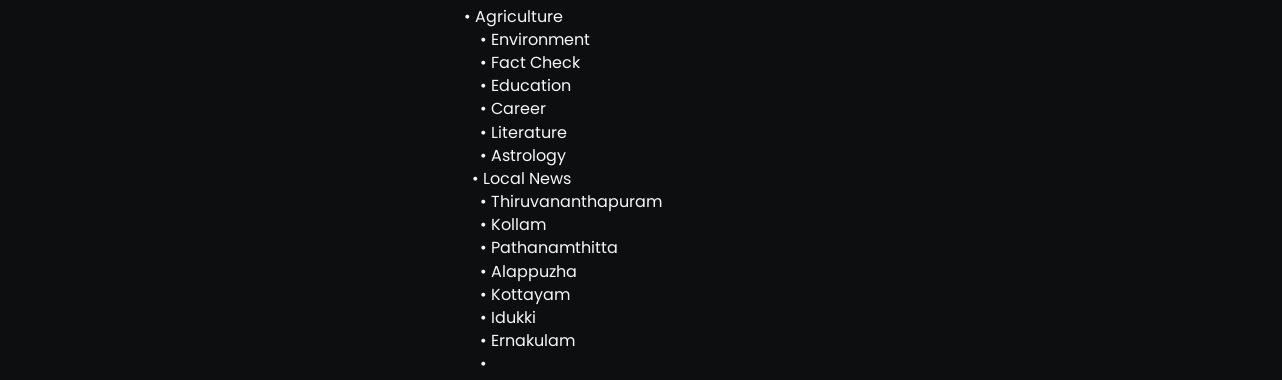• Agriculture
    • Environment
    • Fact Check
    • Education
    • Career
    • Literature
    • Astrology
  • Local News
    • Thiruvananthapuram
    • Kollam
    • Pathanamthitta
    • Alappuzha
    • Kottayam
    • Idukki
    • Ernakulam
    •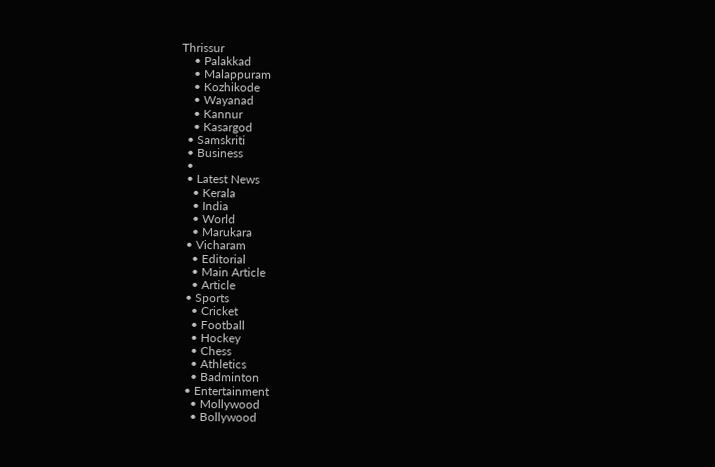Thrissur
    • Palakkad
    • Malappuram
    • Kozhikode
    • Wayanad
    • Kannur
    • Kasargod
  • Samskriti
  • Business
  •
  • Latest News
    • Kerala
    • India
    • World
    • Marukara
  • Vicharam
    • Editorial
    • Main Article
    • Article
  • Sports
    • Cricket
    • Football
    • Hockey
    • Chess
    • Athletics
    • Badminton
  • Entertainment
    • Mollywood
    • Bollywood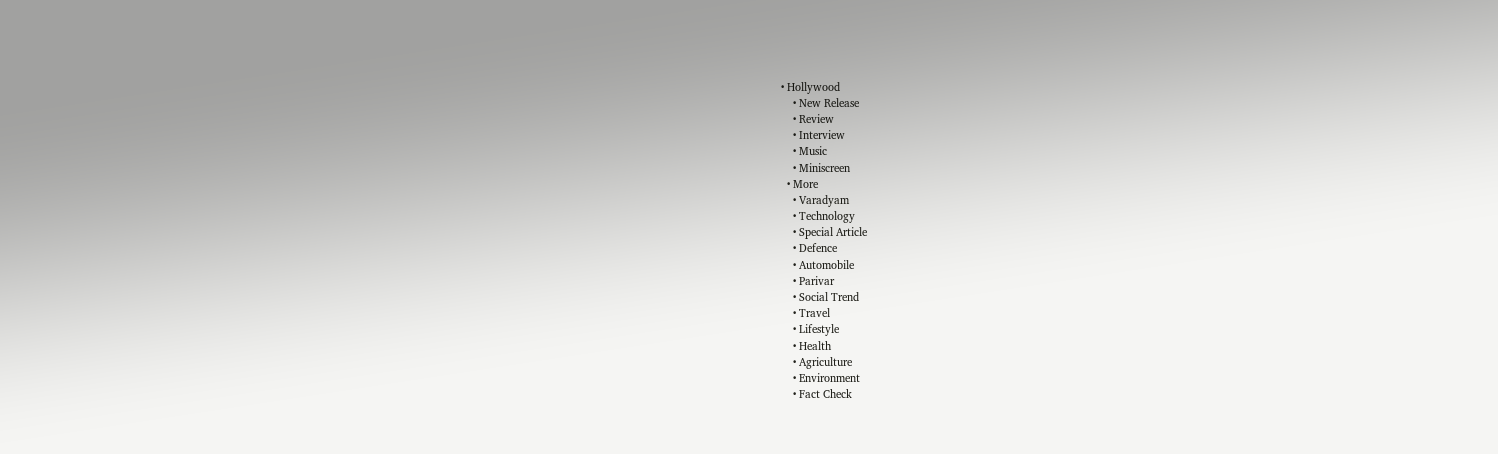• Hollywood
    • New Release
    • Review
    • Interview
    • Music
    • Miniscreen
  • More
    • Varadyam
    • Technology
    • Special Article
    • Defence
    • Automobile
    • Parivar
    • Social Trend
    • Travel
    • Lifestyle
    • Health
    • Agriculture
    • Environment
    • Fact Check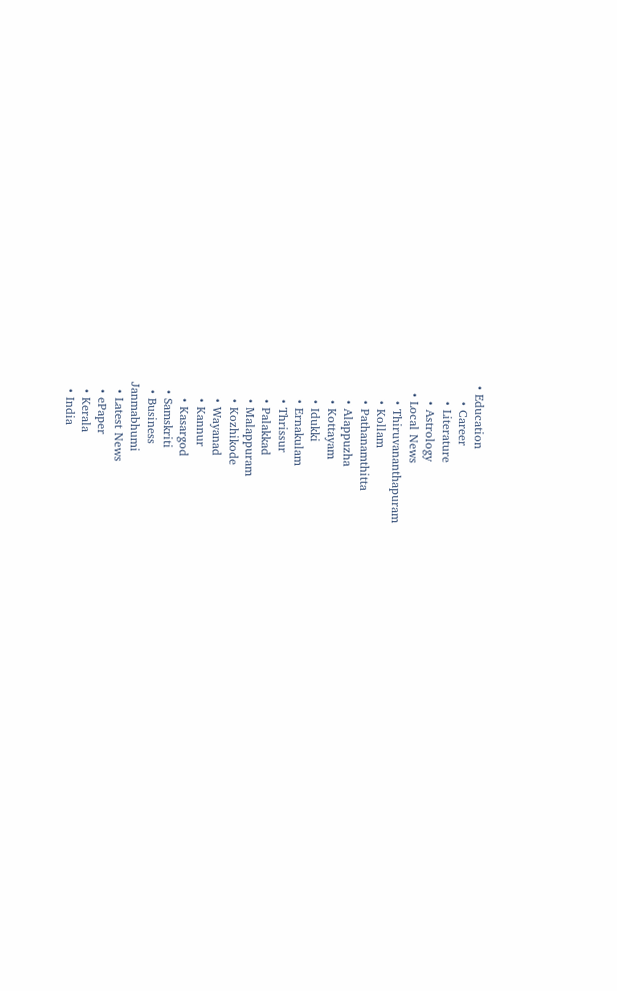• Education
    • Career
    • Literature
    • Astrology
  • Local News
    • Thiruvananthapuram
    • Kollam
    • Pathanamthitta
    • Alappuzha
    • Kottayam
    • Idukki
    • Ernakulam
    • Thrissur
    • Palakkad
    • Malappuram
    • Kozhikode
    • Wayanad
    • Kannur
    • Kasargod
  • Samskriti
  • Business
Janmabhumi
  • Latest News
  • ePaper
  • Kerala
  • India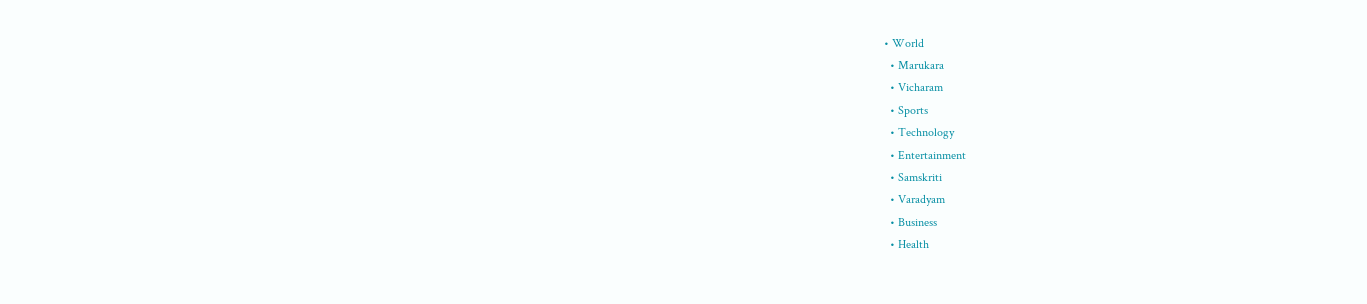• World
  • Marukara
  • Vicharam
  • Sports
  • Technology
  • Entertainment
  • Samskriti
  • Varadyam
  • Business
  • Health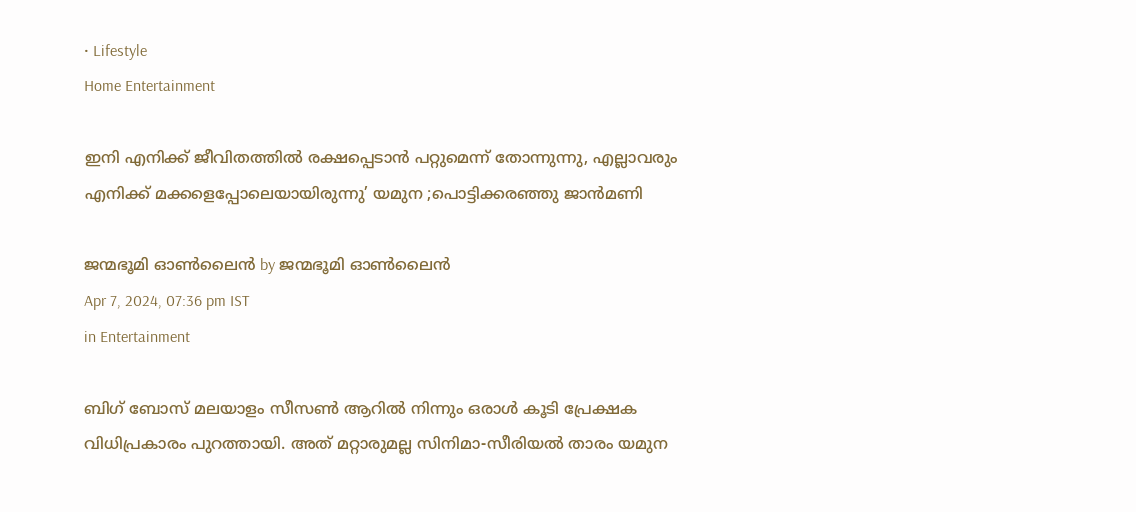• Lifestyle
Home Entertainment

ഇനി എനിക്ക് ജീവിതത്തിൽ രക്ഷപ്പെടാൻ പറ്റുമെന്ന് തോന്നുന്നു, എല്ലാവരും എനിക്ക് മക്കളെപ്പോലെയായിരുന്നു’ യമുന ;പൊട്ടിക്കരഞ്ഞു ജാൻമണി

ജന്മഭൂമി ഓണ്‍ലൈന്‍ by ജന്മഭൂമി ഓണ്‍ലൈന്‍
Apr 7, 2024, 07:36 pm IST
in Entertainment

ബിഗ് ബോസ് മലയാളം സീസൺ ആറിൽ നിന്നും ഒരാൾ കൂടി പ്രേക്ഷക വിധിപ്രകാരം പുറത്തായി. അത് മറ്റാരുമല്ല സിനിമാ-സീരിയൽ താരം യമുന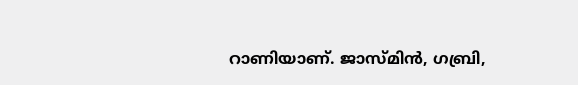റാണിയാണ്. ജാസ്മിന്‍, ഗബ്രി,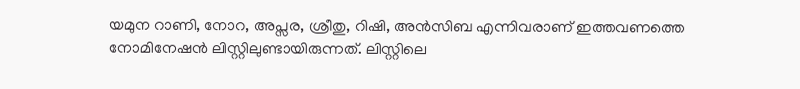യമുന റാണി, നോറ, അപ്സര, ശ്രീതു, റിഷി, അന്‍സിബ എന്നിവരാണ് ഇത്തവണത്തെ നോമിനേഷന്‍ ലിസ്റ്റിലുണ്ടായിരുന്നത്. ലിസ്റ്റിലെ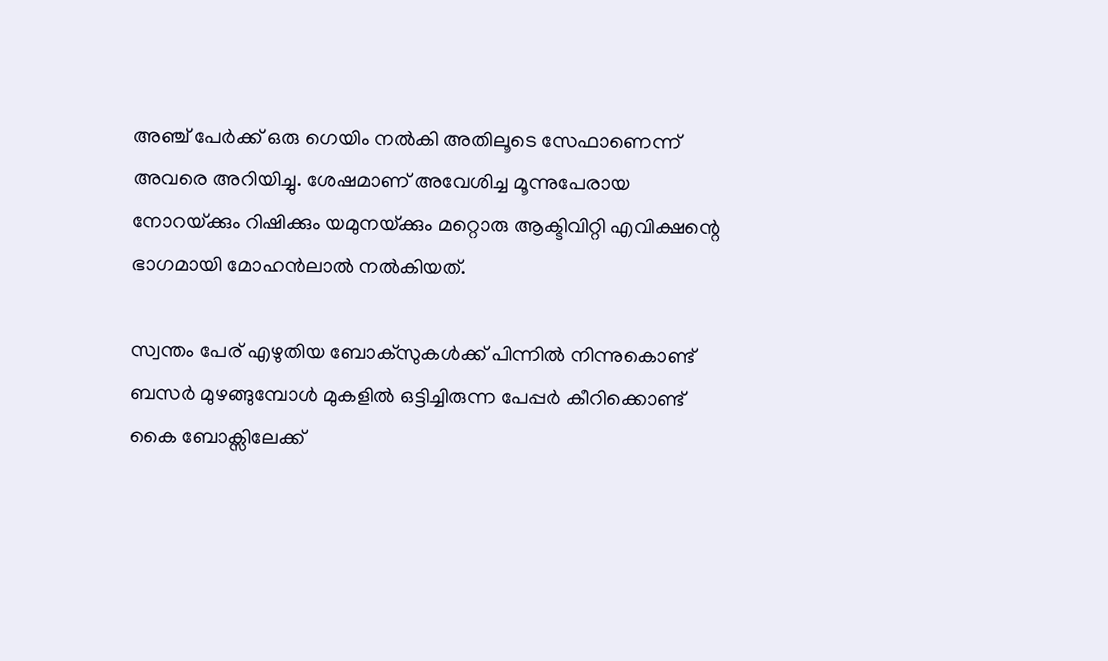അ‍ഞ്ച് പേർക്ക് ഒരു ഗെയിം നൽകി അതിലൂടെ സേഫാണെന്ന് അവരെ അറിയിച്ചു. ശേഷമാണ് അവേശിച്ച മൂന്നുപേരായ നോറയ്‌ക്കും റിഷിക്കും യമുനയ്‌ക്കും മറ്റൊരു ആക്ടിവിറ്റി എവിക്ഷന്റെ ഭാഗമായി മോഹൻലാൽ നൽകിയത്.

സ്വന്തം പേര് എഴുതിയ ബോക്സുകള്‍ക്ക് പിന്നില്‍ നിന്നുകൊണ്ട് ബസര്‍ മുഴങ്ങുമ്പോള്‍ മുകളില്‍ ഒട്ടിച്ചിരുന്ന പേപ്പര്‍ കീറിക്കൊണ്ട് കൈ ബോക്സിലേക്ക്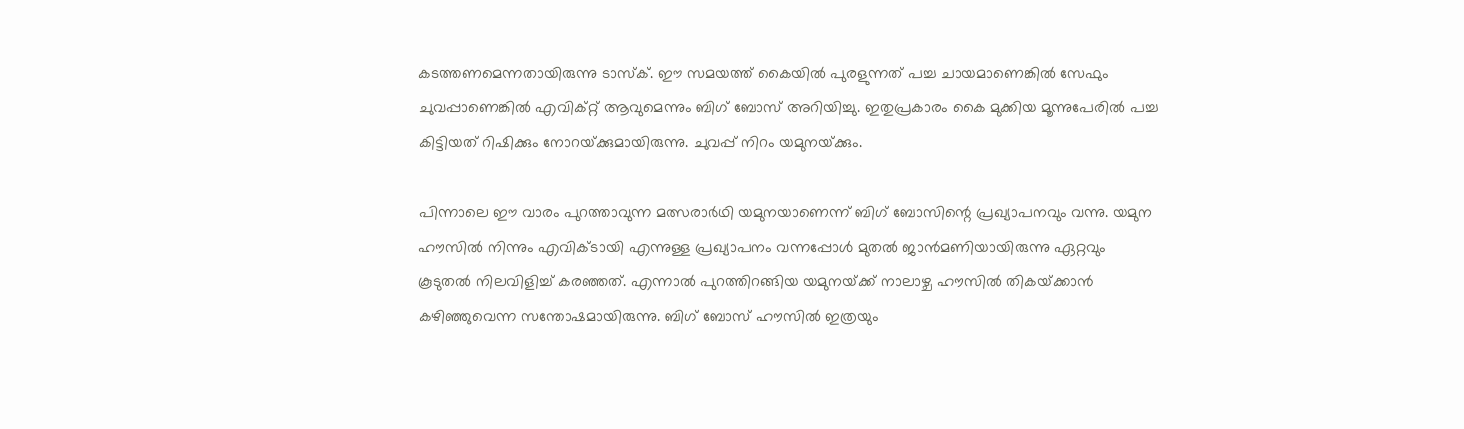കടത്തണമെന്നതായിരുന്നു ടാസ്ക്. ഈ സമയത്ത് കൈയില്‍ പുരളുന്നത് പച്ച ചായമാണെങ്കില്‍ സേഫും ചുവപ്പാണെങ്കില്‍ എവിക്റ്റ് ആവുമെന്നും ബിഗ് ബോസ് അറിയിച്ചു. ഇതുപ്രകാരം കൈ മുക്കിയ മൂന്നുപേരില്‍ പച്ച കിട്ടിയത് റിഷിക്കും നോറയ്‌ക്കുമായിരുന്നു. ചുവപ്പ് നിറം യമുനയ്‌ക്കും.

പിന്നാലെ ഈ വാരം പുറത്താവുന്ന മത്സരാര്‍ഥി യമുനയാണെന്ന് ബിഗ് ബോസിന്റെ പ്രഖ്യാപനവും വന്നു. യമുന ഹൗസിൽ‌ നിന്നും എവിക്ടായി എന്നുള്ള പ്രഖ്യാപനം വന്നപ്പോൾ മുതൽ ജാൻമണിയായിരുന്നു ഏറ്റവും കൂടുതൽ നിലവിളിച്ച് കരഞ്ഞത്. എന്നാൽ പുറത്തിറങ്ങിയ യമുനയ്‌ക്ക് നാലാഴ്ച ഹൗസിൽ തികയ്‌ക്കാൻ കഴിഞ്ഞുവെന്ന സന്തോഷമായിരുന്നു. ബിഗ് ബോസ് ഹൗസിൽ ഇത്രയും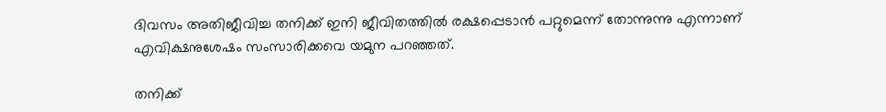ദിവസം അതിജീവിച്ച തനിക്ക് ഇനി ജീവിതത്തിൽ രക്ഷപ്പെടാൻ പറ്റുമെന്ന് തോന്നുന്നു എന്നാണ് എവിക്ഷനുശേഷം സംസാരിക്കവെ യമുന പറഞ്ഞത്.

തനിക്ക്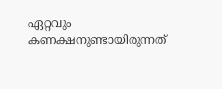ഏറ്റവും കണക്ഷനുണ്ടായിരുന്നത്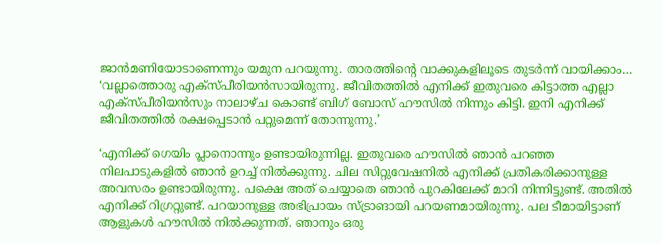ജാൻമണിയോടാണെന്നും യമുന പറയുന്നു. താരത്തിന്റെ വാക്കുകളിലൂടെ തുടർന്ന് വായിക്കാം… ‘വല്ലാത്തൊരു എക്സ്പീരിയൻസായിരുന്നു. ജീവിതത്തിൽ എനിക്ക് ഇതുവരെ കിട്ടാത്ത എല്ലാ എക്സ്പീരിയൻസും നാലാഴ്ച കൊണ്ട് ബിഗ് ബോസ് ഹൗസിൽ നിന്നും കിട്ടി. ഇനി എനിക്ക് ജീവിതത്തിൽ രക്ഷപ്പെടാൻ പറ്റുമെന്ന് തോന്നുന്നു.’

‘എനിക്ക് ഗെയിം പ്ലാനൊന്നും ഉണ്ടായിരുന്നില്ല. ഇതുവരെ ഹൗസിൽ ഞാൻ പറഞ്ഞ നിലപാടുകളിൽ ഞാൻ‌ ഉറച്ച് നിൽക്കുന്നു. ചില സിറ്റുവേഷനിൽ എനിക്ക് പ്രതികരിക്കാനുള്ള അവസരം ഉണ്ടായിരുന്നു. പക്ഷെ അത് ചെയ്യാതെ ഞാൻ പുറകിലേക്ക് മാറി നിന്നിട്ടുണ്ട്. അതിൽ എനിക്ക് റിഗ്രറ്റുണ്ട്. പറയാനുള്ള അഭിപ്രായം സ്ട്രാങായി പറയണമായിരുന്നു. പല ടീമായിട്ടാണ് ആളുകൾ ഹൗസിൽ നിൽക്കുന്നത്. ഞാനും ഒരു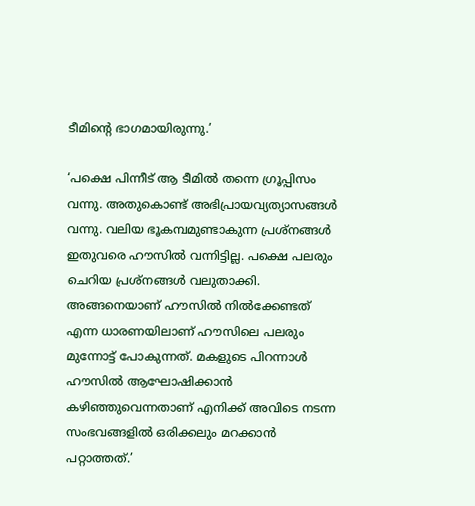ടീമിന്റെ ഭാഗമായിരുന്നു.’

‘പക്ഷെ പിന്നീട് ആ ടീമിൽ തന്നെ ഗ്രൂപ്പിസം വന്നു. അതുകൊണ്ട് അഭിപ്രായവ്യത്യാസങ്ങൾ വന്നു. വലിയ ഭൂകമ്പമുണ്ടാകുന്ന പ്രശ്നങ്ങൾ ഇതുവരെ ഹൗസിൽ വന്നിട്ടില്ല. പക്ഷെ പലരും ചെറിയ പ്രശ്നങ്ങൾ വലുതാക്കി. അങ്ങനെയാണ് ഹൗസിൽ നിൽക്കേണ്ടത് എന്ന ധാരണയിലാണ് ഹൗസിലെ പലരും മുന്നോട്ട് പോകുന്നത്. മകളുടെ പിറന്നാൾ ഹൗസിൽ ആഘോഷിക്കാൻ കഴിഞ്ഞുവെന്നതാണ് എനിക്ക് അവിടെ നടന്ന സംഭവങ്ങളിൽ ഒരിക്കലും മറക്കാൻ പറ്റാത്തത്.’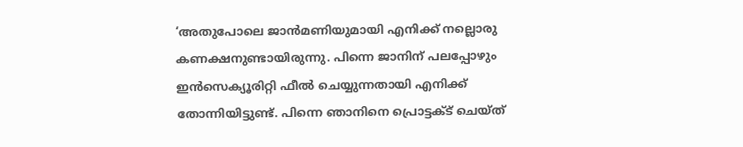‘അതുപോലെ ജാൻമണിയുമായി എനിക്ക് നല്ലൊരു കണക്ഷനുണ്ടായിരുന്നു. പിന്നെ ജാനിന് പലപ്പോഴും ഇൻസെക്യൂരിറ്റി ഫീൽ ചെയ്യുന്നതായി എനിക്ക് തോന്നിയിട്ടുണ്ട്. പിന്നെ ഞാനിനെ പ്രൊട്ടക്ട് ചെയ്ത്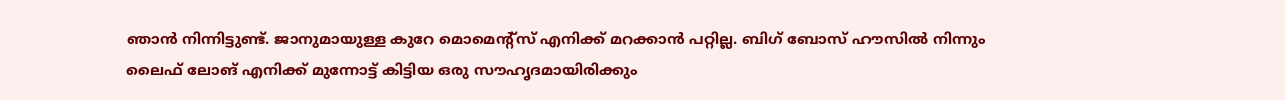ഞാൻ നിന്നിട്ടുണ്ട്. ജാനുമായുള്ള കുറേ മൊമെന്റ്സ് എനിക്ക് മറക്കാൻ പറ്റില്ല. ബിഗ് ബോസ് ഹൗസിൽ നിന്നും ലൈഫ് ലോങ് എനിക്ക് മുന്നോട്ട് കിട്ടിയ ഒരു സൗഹൃദമായിരിക്കും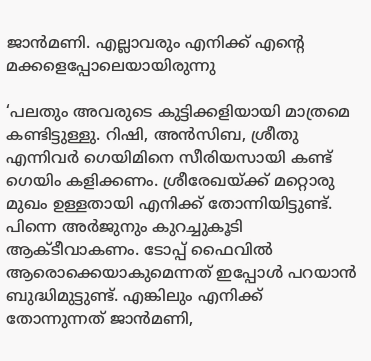ജാൻമണി. എല്ലാവരും എനിക്ക് എന്റെ മക്കളെപ്പോലെയായിരുന്നു

‘പലതും അവരുടെ കുട്ടിക്കളിയായി മാത്രമെ കണ്ടിട്ടുള്ളു. റിഷി, അൻസിബ, ശ്രീതു എന്നിവർ ഗെയിമിനെ സീരിയസായി കണ്ട് ഗെയിം കളിക്കണം. ശ്രീരേഖയ്‌ക്ക് മറ്റൊരു മുഖം ഉള്ളതായി എനിക്ക് തോന്നിയിട്ടുണ്ട്. പിന്നെ അർജുനും കുറച്ചുകൂടി ആക്ടീവാകണം. ടോപ്പ് ഫൈവിൽ ആരൊക്കെയാകുമെന്നത് ഇപ്പോൾ പറയാൻ ബുദ്ധിമുട്ടുണ്ട്. എങ്കിലും എനിക്ക് തോന്നുന്നത് ജാൻമണി,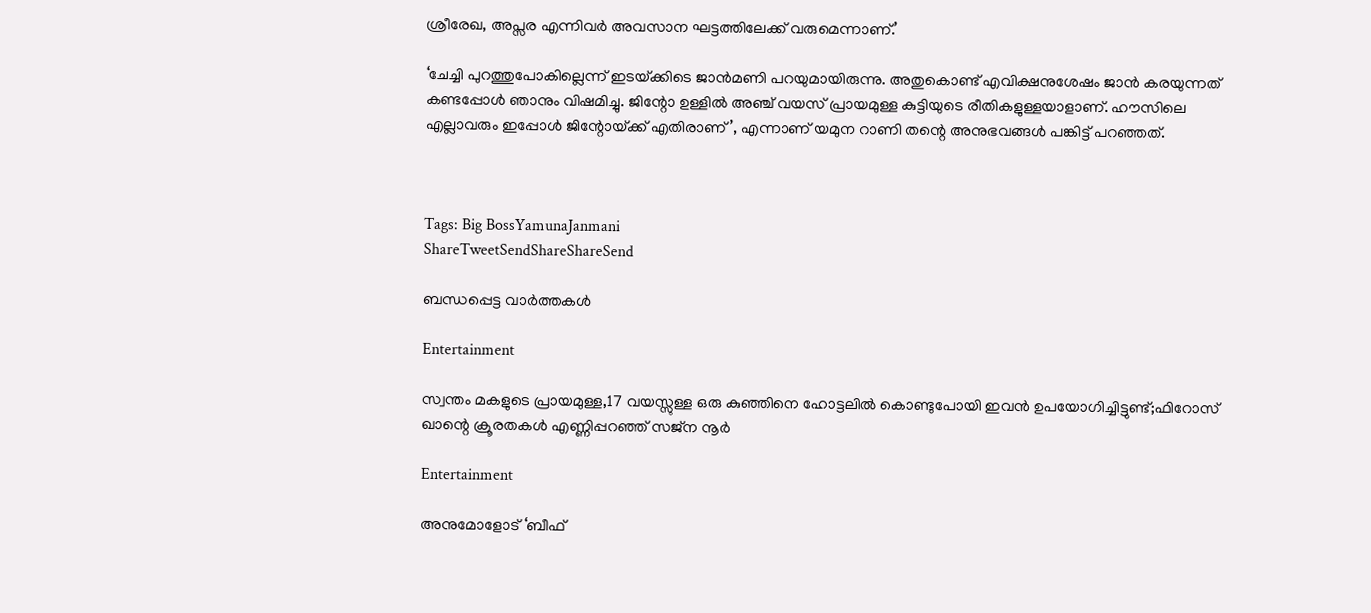ശ്രീരേഖ, അപ്സര എന്നിവർ അവസാന ഘട്ടത്തിലേക്ക് വരുമെന്നാണ്.’

‘ചേച്ചി പുറത്തുപോകില്ലെന്ന് ഇടയ്‌ക്കിടെ ജാൻമണി പറയുമായിരുന്നു. അതുകൊണ്ട് എവിക്ഷനുശേഷം ജാൻ കരയുന്നത് കണ്ടപ്പോൾ‌ ഞാനും വിഷമിച്ചു. ജിന്റോ ഉള്ളിൽ‌ അ‍ഞ്ച് വയസ് പ്രായമുള്ള കുട്ടിയുടെ രീതികളുള്ളയാളാണ്. ഹൗസിലെ എല്ലാവരും ഇപ്പോൾ ജിന്റോയ്‌ക്ക് എതിരാണ്’, എന്നാണ് യമുന റാണി തന്റെ അനുഭവങ്ങൾ പങ്കിട്ട് പറഞ്ഞത്.



Tags: Big BossYamunaJanmani
ShareTweetSendShareShareSend

ബന്ധപ്പെട്ട വാര്‍ത്തകള്‍

Entertainment

സ്വന്തം മകളുടെ പ്രായമുള്ള,17 വയസ്സുള്ള ഒരു കുഞ്ഞിനെ ഹോട്ടലിൽ കൊണ്ടുപോയി ഇവൻ ഉപയോഗിച്ചിട്ടുണ്ട്;ഫിറോസ് ഖാന്റെ ക്രൂരതകൾ എണ്ണിപ്പറഞ്ഞ് സജ്ന നൂർ

Entertainment

അനുമോളോട് ‘ബീഫ്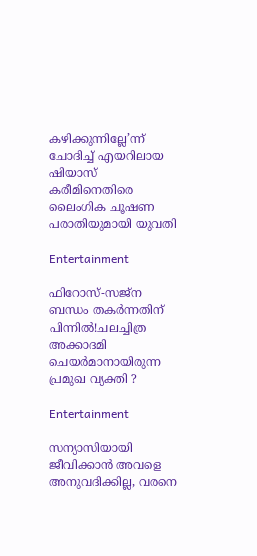കഴിക്കുന്നില്ലേ’ന്ന് ചോദിച്ച്‌ എയറിലായ ഷിയാസ് കരീമിനെതിരെ ലൈംഗിക ചൂഷണ പരാതിയുമായി യുവതി

Entertainment

ഫിറോസ്-സജ്ന ബന്ധം തകർന്നതിന് പിന്നിൽ!ചലച്ചിത്ര അക്കാദമി ചെയർമാനായിരുന്ന പ്രമുഖ വ്യക്തി ?

Entertainment

സന്യാസിയായി ജീവിക്കാൻ അവളെ അനുവദിക്കില്ല, വരനെ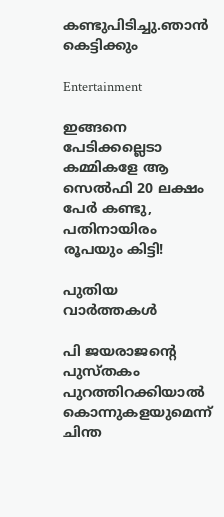കണ്ടുപിടിച്ചു.ഞാൻ കെട്ടിക്കും

Entertainment

ഇങ്ങനെ പേടിക്കല്ലെടാ കമ്മികളേ ആ സെൽഫി 20 ലക്ഷം പേർ കണ്ടു, പതിനായിരം രൂപയും കിട്ടി!

പുതിയ വാര്‍ത്തകള്‍

പി ജയരാജന്റെ പുസ്തകം പുറത്തിറക്കിയാല്‍ കൊന്നുകളയുമെന്ന് ചിന്ത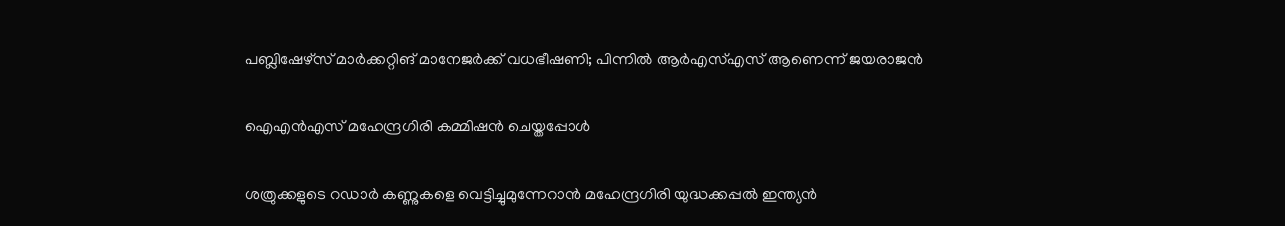പബ്ലിഷേഴ്‌സ് മാര്‍ക്കറ്റിങ് മാനേജര്‍ക്ക് വധഭീഷണി; പിന്നിൽ ആർഎസ്എസ് ആണെന്ന് ജയരാജൻ

ഐഎന്‍എസ് മഹേന്ദ്രഗിരി കമ്മിഷന്‍ ചെയ്തപ്പോള്‍

ശത്രുക്കളുടെ റഡാർ കണ്ണുകളെ വെട്ടിച്ചുമുന്നേറാൻ മഹേന്ദ്രഗിരി യുദ്ധക്കപ്പൽ ഇന്ത്യൻ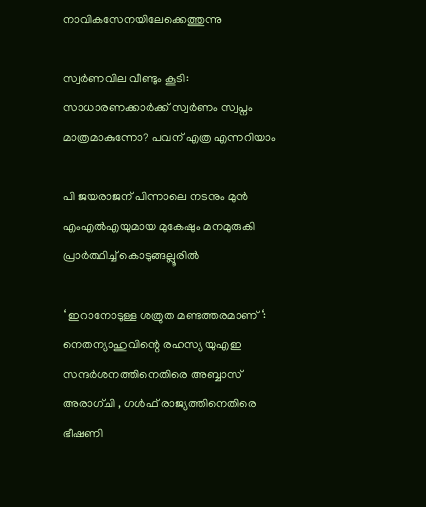നാവികസേനയിലേക്കെത്തുന്നു

സ്വർണവില വീണ്ടും കൂടി: സാധാരണക്കാർക്ക് സ്വർണം സ്വപ്നം മാത്രമാകുന്നോ? പവന് എത്ര എന്നറിയാം

പി ജയരാജന് പിന്നാലെ നടനും മുൻ എംഎൽഎയുമായ മുകേഷും മനമുരുകി പ്രാർത്ഥിച്ച് കൊടുങ്ങല്ലൂരിൽ

‘ ഇറാനോടുള്ള ശത്രുത മണ്ടത്തരമാണ് ‘: നെതന്യാഹുവിന്റെ രഹസ്യ യുഎഇ സന്ദർശനത്തിനെതിരെ അബ്ബാസ് അരാഗ്ചി , ഗൾഫ് രാജ്യത്തിനെതിരെ ഭീഷണി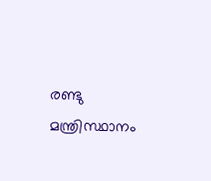രണ്ടു മന്ത്രിസ്ഥാനം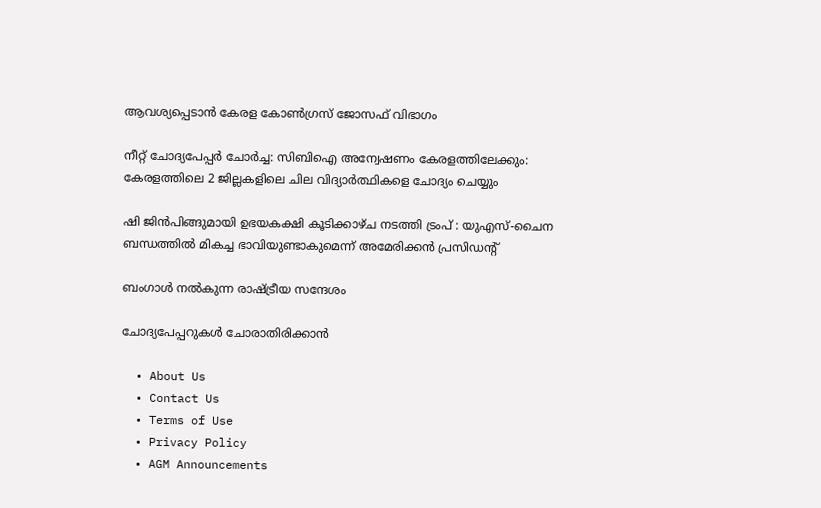ആവശ്യപ്പെടാൻ കേരള കോൺഗ്രസ് ജോസഫ് വിഭാഗം

നീറ്റ് ചോദ്യപേപ്പർ ചോർച്ച: സിബിഐ അന്വേഷണം കേരളത്തിലേക്കും: കേരളത്തിലെ 2 ജില്ലകളിലെ ചില വിദ്യാർത്ഥികളെ ചോദ്യം ചെയ്യും

ഷി ജിൻപിങ്ങുമായി ഉഭയകക്ഷി കൂടിക്കാഴ്ച നടത്തി ട്രംപ് : യുഎസ്-ചൈന ബന്ധത്തിൽ മികച്ച ഭാവിയുണ്ടാകുമെന്ന് അമേരിക്കൻ പ്രസിഡൻ്റ്

ബംഗാള്‍ നല്‍കുന്ന രാഷ്‌ട്രീയ സന്ദേശം

ചോദ്യപേപ്പറുകള്‍ ചോരാതിരിക്കാന്‍

  • About Us
  • Contact Us
  • Terms of Use
  • Privacy Policy
  • AGM Announcements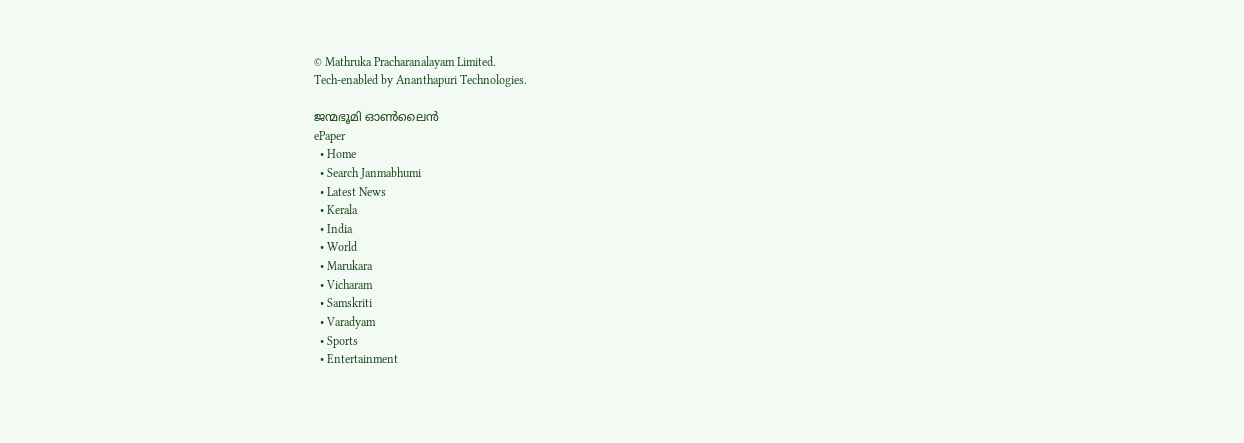© Mathruka Pracharanalayam Limited.
Tech-enabled by Ananthapuri Technologies.

ജന്മഭൂമി ഓണ്‍ലൈന്‍
ePaper
  • Home
  • Search Janmabhumi
  • Latest News
  • Kerala
  • India
  • World
  • Marukara
  • Vicharam
  • Samskriti
  • Varadyam
  • Sports
  • Entertainment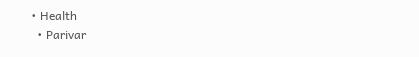• Health
  • Parivar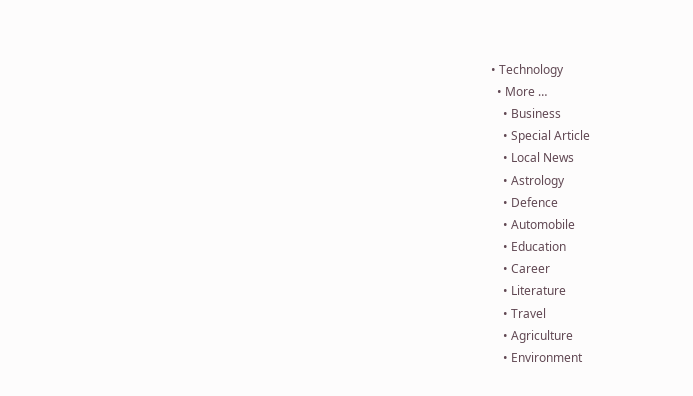• Technology
  • More …
    • Business
    • Special Article
    • Local News
    • Astrology
    • Defence
    • Automobile
    • Education
    • Career
    • Literature
    • Travel
    • Agriculture
    • Environment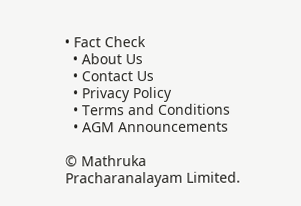• Fact Check
  • About Us
  • Contact Us
  • Privacy Policy
  • Terms and Conditions
  • AGM Announcements

© Mathruka Pracharanalayam Limited.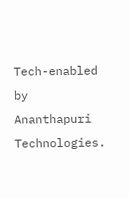Tech-enabled by Ananthapuri Technologies.